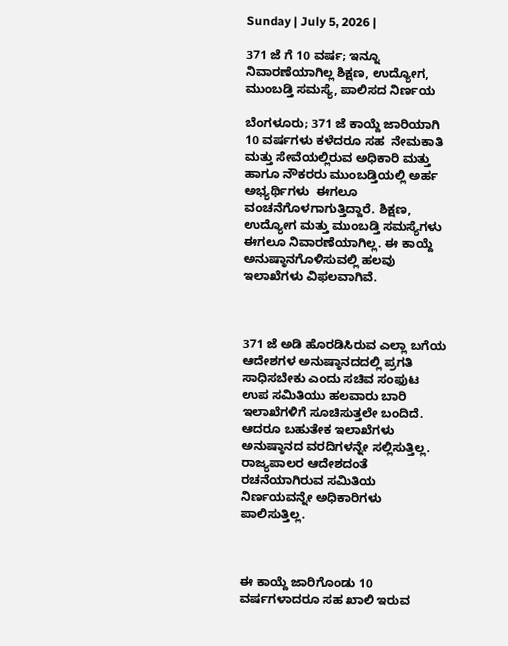Sunday | July 5, 2026 |

371 ಜೆ ಗೆ 10 ವರ್ಷ; ಇನ್ನೂ ನಿವಾರಣೆಯಾಗಿಲ್ಲ ಶಿಕ್ಷಣ, ಉದ್ಯೋಗ, ಮುಂಬಡ್ತಿ ಸಮಸ್ಯೆ, ಪಾಲಿಸದ ನಿರ್ಣಯ

ಬೆಂಗಳೂರು; 371 ಜೆ ಕಾಯ್ದೆ ಜಾರಿಯಾಗಿ 10 ವರ್ಷಗಳು ಕಳೆದರೂ ಸಹ  ನೇಮಕಾತಿ ಮತ್ತು ಸೇವೆಯಲ್ಲಿರುವ ಅಧಿಕಾರಿ ಮತ್ತು ಹಾಗೂ ನೌಕರರು ಮುಂಬಡ್ತಿಯಲ್ಲಿ ಅರ್ಹ ಅಭ್ಯರ್ಥಿಗಳು  ಈಗಲೂ ವಂಚನೆಗೊಳಗಾಗುತ್ತಿದ್ದಾರೆ. ಶಿಕ್ಷಣ, ಉದ್ಯೋಗ ಮತ್ತು ಮುಂಬಡ್ತಿ ಸಮಸ್ಯೆಗಳು ಈಗಲೂ ನಿವಾರಣೆಯಾಗಿಲ್ಲ. ಈ ಕಾಯ್ದೆ ಅನುಷ್ಠಾನಗೊಳಿಸುವಲ್ಲಿ ಹಲವು ಇಲಾಖೆಗಳು ವಿಫಲವಾಗಿವೆ.



371 ಜೆ ಅಡಿ ಹೊರಡಿಸಿರುವ ಎಲ್ಲಾ ಬಗೆಯ ಆದೇಶಗಳ ಅನುಷ್ಠಾನದದಲ್ಲಿ ಪ್ರಗತಿ ಸಾಧಿಸಬೇಕು ಎಂದು ಸಚಿವ ಸಂಫುಟ ಉಪ ಸಮಿತಿಯು ಹಲವಾರು ಬಾರಿ ಇಲಾಖೆಗಳಿಗೆ ಸೂಚಿಸುತ್ತಲೇ ಬಂದಿದೆ. ಆದರೂ ಬಹುತೇಕ ಇಲಾಖೆಗಳು ಅನುಷ್ಠಾನದ ವರದಿಗಳನ್ನೇ ಸಲ್ಲಿಸುತ್ತಿಲ್ಲ. ರಾಜ್ಯಪಾಲರ ಆದೇಶದಂತೆ ರಚನೆಯಾಗಿರುವ ಸಮಿತಿಯ ನಿರ್ಣಯವನ್ನೇ ಅಧಿಕಾರಿಗಳು ಪಾಲಿಸುತ್ತಿಲ್ಲ.



ಈ ಕಾಯ್ದೆ ಜಾರಿಗೊಂಡು 10 ವರ್ಷಗಳಾದರೂ ಸಹ ಖಾಲಿ ಇರುವ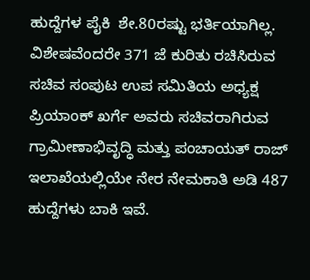ಹುದ್ದೆಗಳ ಪೈಕಿ  ಶೇ.80ರಷ್ಟು ಭರ್ತಿಯಾಗಿಲ್ಲ.  ವಿಶೇಷವೆಂದರೇ 371 ಜೆ ಕುರಿತು ರಚಿಸಿರುವ ಸಚಿವ ಸಂಪುಟ ಉಪ ಸಮಿತಿಯ ಅಧ್ಯಕ್ಷ ಪ್ರಿಯಾಂಕ್‌ ಖರ್ಗೆ ಅವರು ಸಚಿವರಾಗಿರುವ ಗ್ರಾಮೀಣಾಭಿವೃದ್ಧಿ ಮತ್ತು ಪಂಚಾಯತ್‌ ರಾಜ್ ಇಲಾಖೆಯಲ್ಲಿಯೇ ನೇರ ನೇಮಕಾತಿ ಅಡಿ 487 ಹುದ್ದೆಗಳು ಬಾಕಿ ಇವೆ.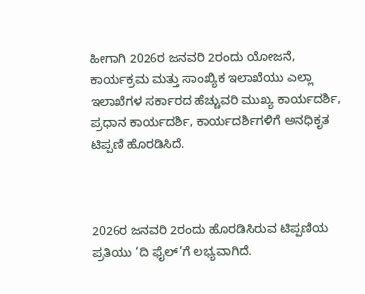ಹೀಗಾಗಿ 2026ರ ಜನವರಿ 2ರಂದು ಯೋಜನೆ, ಕಾರ್ಯಕ್ರಮ ಮತ್ತು ಸಾಂಖ್ಯಿಕ ಇಲಾಖೆಯು ಎಲ್ಲಾ ಇಲಾಖೆಗಳ ಸರ್ಕಾರದ ಹೆಚ್ಚುವರಿ ಮುಖ್ಯ ಕಾರ್ಯದರ್ಶಿ, ಪ್ರಧಾನ ಕಾರ್ಯದರ್ಶಿ, ಕಾರ್ಯದರ್ಶಿಗಳಿಗೆ ಅನಧಿಕೃತ ಟಿಪ್ಪಣಿ ಹೊರಡಿಸಿದೆ.



2026ರ ಜನವರಿ 2ರಂದು ಹೊರಡಿಸಿರುವ ಟಿಪ್ಪಣಿಯ ಪ್ರತಿಯು ‘ದಿ ಫೈಲ್‌’ಗೆ ಲಭ್ಯವಾಗಿದೆ.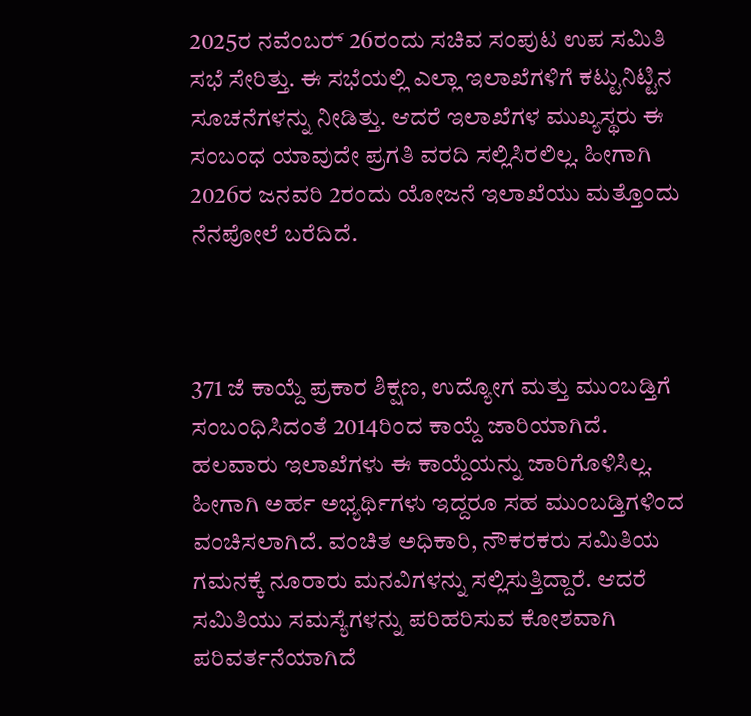2025ರ ನವೆಂಬರ್‍‌ 26ರಂದು ಸಚಿವ ಸಂಪುಟ ಉಪ ಸಮಿತಿ ಸಭೆ ಸೇರಿತ್ತು. ಈ ಸಭೆಯಲ್ಲಿ ಎಲ್ಲಾ ಇಲಾಖೆಗಳಿಗೆ ಕಟ್ಟುನಿಟ್ಟಿನ ಸೂಚನೆಗಳನ್ನು ನೀಡಿತ್ತು. ಆದರೆ ಇಲಾಖೆಗಳ ಮುಖ್ಯಸ್ಥರು ಈ ಸಂಬಂಧ ಯಾವುದೇ ಪ್ರಗತಿ ವರದಿ ಸಲ್ಲಿಸಿರಲಿಲ್ಲ. ಹೀಗಾಗಿ 2026ರ ಜನವರಿ 2ರಂದು ಯೋಜನೆ ಇಲಾಖೆಯು ಮತ್ತೊಂದು ನೆನಪೋಲೆ ಬರೆದಿದೆ.



371 ಜೆ ಕಾಯ್ದೆ ಪ್ರಕಾರ ಶಿಕ್ಷಣ, ಉದ್ಯೋಗ ಮತ್ತು ಮುಂಬಡ್ತಿಗೆ ಸಂಬಂಧಿಸಿದಂತೆ 2014ರಿಂದ ಕಾಯ್ದೆ ಜಾರಿಯಾಗಿದೆ. ಹಲವಾರು ಇಲಾಖೆಗಳು ಈ ಕಾಯ್ದೆಯನ್ನು ಜಾರಿಗೊಳಿಸಿಲ್ಲ. ಹೀಗಾಗಿ ಅರ್ಹ ಅಭ್ಯರ್ಥಿಗಳು ಇದ್ದರೂ ಸಹ ಮುಂಬಡ್ತಿಗಳಿಂದ ವಂಚಿಸಲಾಗಿದೆ. ವಂಚಿತ ಅಧಿಕಾರಿ, ನೌಕರಕರು ಸಮಿತಿಯ ಗಮನಕ್ಕೆ ನೂರಾರು ಮನವಿಗಳನ್ನು ಸಲ್ಲಿಸುತ್ತಿದ್ದಾರೆ. ಆದರೆ ಸಮಿತಿಯು ಸಮಸ್ಯೆಗಳನ್ನು ಪರಿಹರಿಸುವ ಕೋಶವಾಗಿ ಪರಿವರ್ತನೆಯಾಗಿದೆ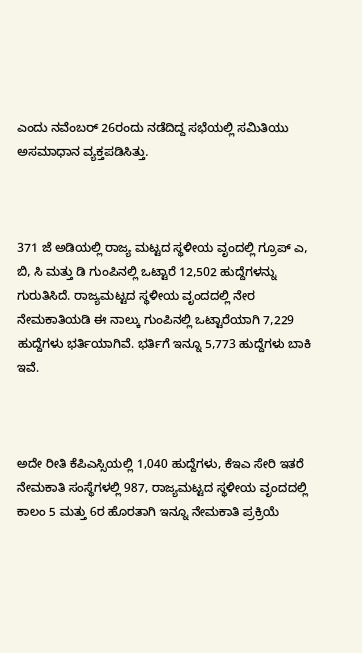ಎಂದು ನವೆಂಬರ್‍‌ 26ರಂದು ನಡೆದಿದ್ದ ಸಭೆಯಲ್ಲಿ ಸಮಿತಿಯು ಅಸಮಾಧಾನ ವ್ಯಕ್ತಪಡಿಸಿತ್ತು.



371 ಜೆ ಅಡಿಯಲ್ಲಿ ರಾಜ್ಯ ಮಟ್ಟದ ಸ್ಥಳೀಯ ವೃಂದಲ್ಲಿ ಗ್ರೂಪ್‌ ಎ, ಬಿ, ಸಿ ಮತ್ತು ಡಿ ಗುಂಪಿನಲ್ಲಿ ಒಟ್ಟಾರೆ 12,502 ಹುದ್ದೆಗಳನ್ನು ಗುರುತಿಸಿದೆ. ರಾಜ್ಯಮಟ್ಟದ ಸ್ಥಳೀಯ ವೃಂದದಲ್ಲಿ ನೇರ ನೇಮಕಾತಿಯಡಿ ಈ ನಾಲ್ಕು ಗುಂಪಿನಲ್ಲಿ ಒಟ್ಟಾರೆಯಾಗಿ 7,229 ಹುದ್ದೆಗಳು ಭರ್ತಿಯಾಗಿವೆ. ಭರ್ತಿಗೆ ಇನ್ನೂ 5,773 ಹುದ್ದೆಗಳು ಬಾಕಿ ಇವೆ.



ಅದೇ ರೀತಿ ಕೆಪಿಎಸ್ಸಿಯಲ್ಲಿ 1,040 ಹುದ್ದೆಗಳು, ಕೆಇಎ ಸೇರಿ ಇತರೆ ನೇಮಕಾತಿ ಸಂಸ್ಥೆಗಳಲ್ಲಿ 987, ರಾಜ್ಯಮಟ್ಟದ ಸ್ಥಳೀಯ ವೃಂದದಲ್ಲಿ ಕಾಲಂ 5 ಮತ್ತು 6ರ ಹೊರತಾಗಿ ಇನ್ನೂ ನೇಮಕಾತಿ ಪ್ರಕ್ರಿಯೆ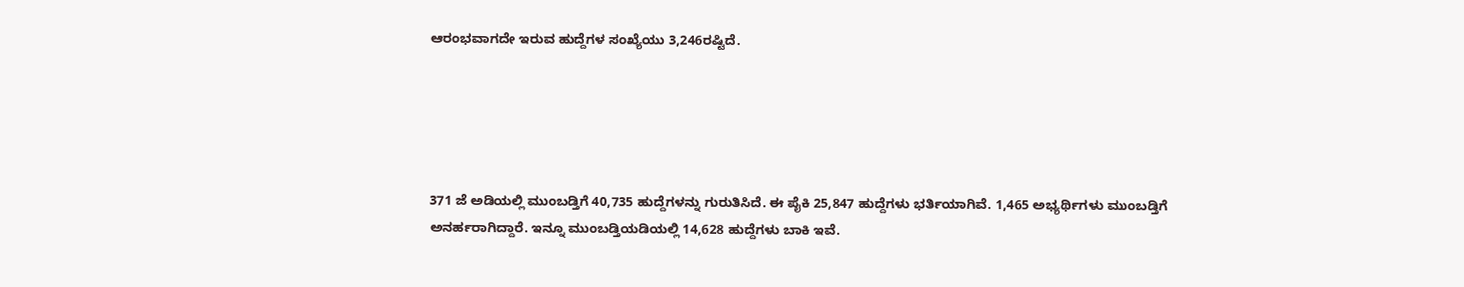ಆರಂಭವಾಗದೇ ಇರುವ ಹುದ್ದೆಗಳ ಸಂಖ್ಯೆಯು 3,246ರಷ್ಟಿದೆ.





371 ಜೆ ಅಡಿಯಲ್ಲಿ ಮುಂಬಡ್ತಿಗೆ 40,735 ಹುದ್ದೆಗಳನ್ನು ಗುರುತಿಸಿದೆ. ಈ ಪೈಕಿ 25,847 ಹುದ್ದೆಗಳು ಭರ್ತಿಯಾಗಿವೆ. 1,465 ಅಭ್ಯರ್ಥಿಗಳು ಮುಂಬಡ್ತಿಗೆ ಅನರ್ಹರಾಗಿದ್ದಾರೆ. ಇನ್ನೂ ಮುಂಬಡ್ತಿಯಡಿಯಲ್ಲಿ 14,628 ಹುದ್ದೆಗಳು ಬಾಕಿ ಇವೆ.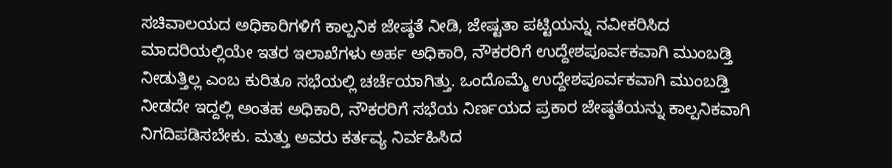ಸಚಿವಾಲಯದ ಅಧಿಕಾರಿಗಳಿಗೆ ಕಾಲ್ಪನಿಕ ಜೇಷ್ಠತೆ ನೀಡಿ, ಜೇಷ್ಟತಾ ಪಟ್ಟಿಯನ್ನು ನವೀಕರಿಸಿದ ಮಾದರಿಯಲ್ಲಿಯೇ ಇತರ ಇಲಾಖೆಗಳು ಅರ್ಹ ಅಧಿಕಾರಿ, ನೌಕರರಿಗೆ ಉದ್ದೇ‍ಶಪೂರ್ವಕವಾಗಿ ಮುಂಬಡ್ತಿ ನೀಡುತ್ತಿಲ್ಲ ಎಂಬ ಕುರಿತೂ ಸಭೆಯಲ್ಲಿ ಚರ್ಚೆಯಾಗಿತ್ತು. ಒಂದೊಮ್ಮೆ ಉದ್ದೇಶಪೂರ್ವಕವಾಗಿ ಮುಂಬಡ್ತಿ ನೀಡದೇ ಇದ್ದಲ್ಲಿ ಅಂತಹ ಅಧಿಕಾರಿ, ನೌಕರರಿಗೆ ಸಭೆಯ ನಿರ್ಣಯದ ಪ್ರಕಾರ ಜೇ‍ಷ್ಠತೆಯನ್ನು ಕಾಲ್ಪನಿಕವಾಗಿ ನಿಗದಿಪಡಿಸಬೇಕು. ಮತ್ತು ಅವರು ಕರ್ತವ್ಯ ನಿರ್ವಹಿಸಿದ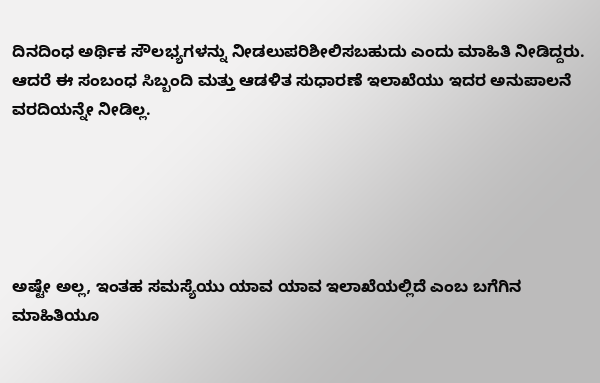ದಿನದಿಂಧ ಅರ್ಥಿಕ ಸೌಲಭ್ಯಗಳನ್ನು ನೀಡಲುಪರಿಶೀಲಿಸಬಹುದು ಎಂದು ಮಾಹಿತಿ ನೀಡಿದ್ದರು. ಆದರೆ ಈ ಸಂಬಂಧ ಸಿಬ್ಬಂದಿ ಮತ್ತು ಆಡಳಿತ ಸುಧಾರಣೆ ಇಲಾಖೆಯು ಇದರ ಅನುಪಾಲನೆ ವರದಿಯನ್ನೇ ನೀಡಿಲ್ಲ.





ಅಷ್ಟೇ ಅಲ್ಲ, ಇಂತಹ ಸಮಸ್ಯೆಯು ಯಾವ ಯಾವ ಇಲಾಖೆಯಲ್ಲಿದೆ ಎಂಬ ಬಗೆಗಿನ ಮಾಹಿತಿಯೂ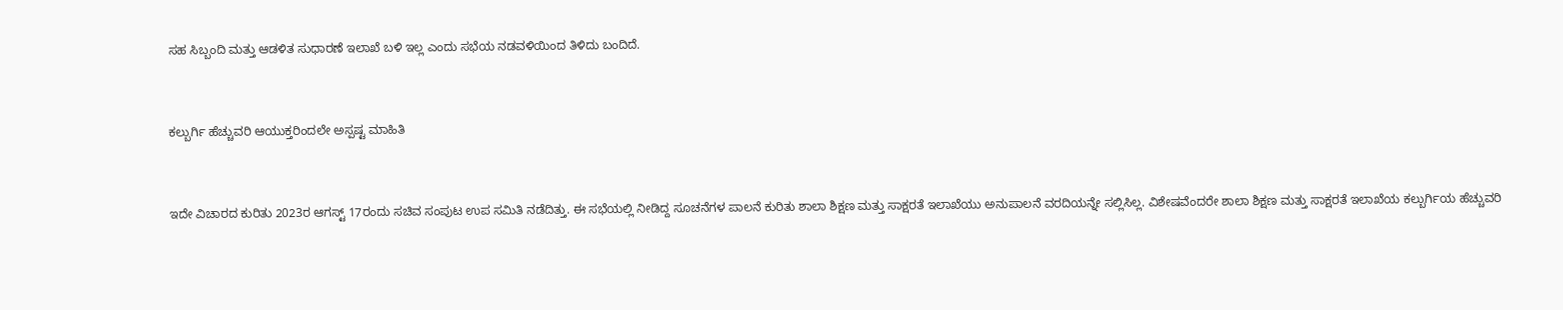ಸಹ ಸಿಬ್ಬಂದಿ ಮತ್ತು ಆಡಳಿತ ಸುಧಾರಣೆ ಇಲಾಖೆ ಬಳಿ ಇಲ್ಲ ಎಂದು ಸಭೆಯ ನಡವಳಿಯಿಂದ ತಿಳಿದು ಬಂದಿದೆ.



ಕಲ್ಬುರ್ಗಿ ಹೆಚ್ಚುವರಿ ಆಯುಕ್ತರಿಂದಲೇ ಅಸ್ಪಷ್ಟ ಮಾಹಿತಿ



ಇದೇ ವಿಚಾರದ ಕುರಿತು 2023ರ ಆಗಸ್ಟ್‌ 17ರಂದು ಸಚಿವ ಸಂಪುಟ ಉಪ ಸಮಿತಿ ನಡೆದಿತ್ತು. ಈ ಸಭೆಯಲ್ಲಿ ನೀಡಿದ್ದ ಸೂಚನೆಗಳ ಪಾಲನೆ ಕುರಿತು ಶಾಲಾ ಶಿಕ್ಷಣ ಮತ್ತು ಸಾಕ್ಷರತೆ ಇಲಾಖೆಯು ಅನುಪಾಲನೆ ವರದಿಯನ್ನೇ ಸಲ್ಲಿಸಿಲ್ಲ. ವಿಶೇಷವೆಂದರೇ ಶಾಲಾ ಶಿಕ್ಷಣ ಮತ್ತು ಸಾಕ್ಷರತೆ ಇಲಾಖೆಯ ಕಲ್ಬುರ್ಗಿಯ ಹೆಚ್ಚುವರಿ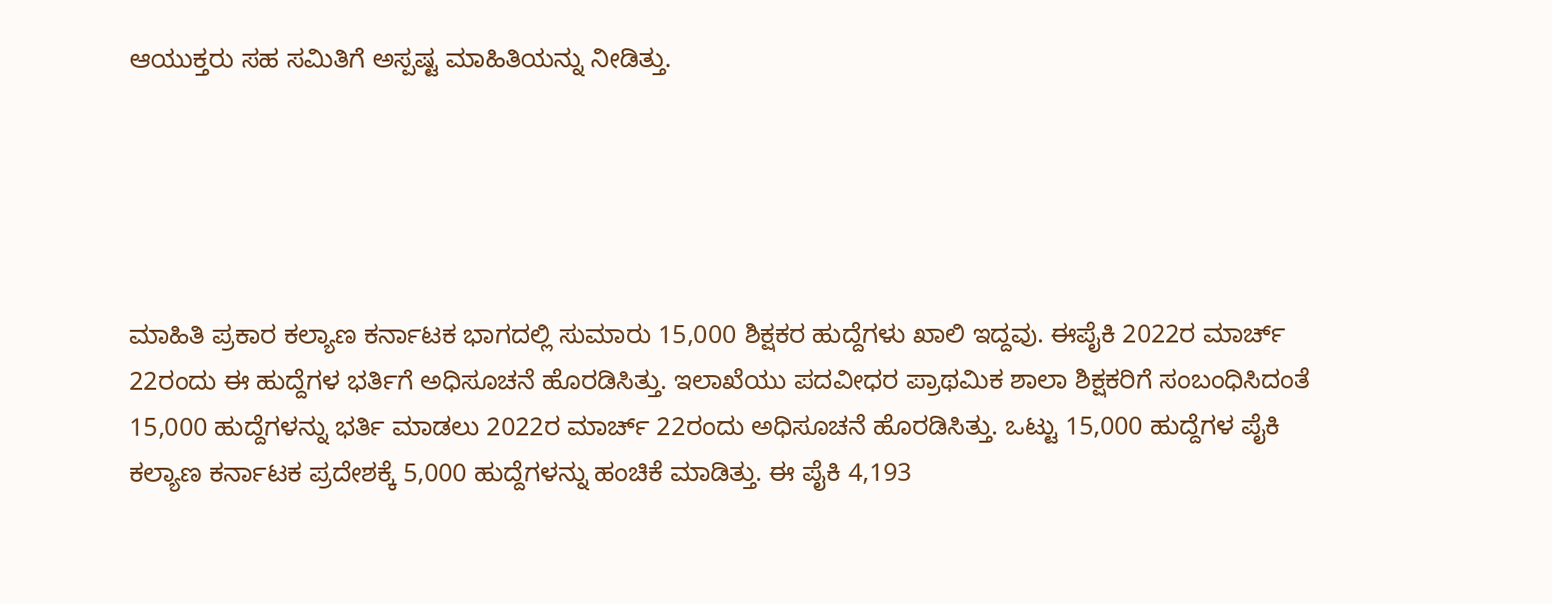ಆಯುಕ್ತರು ಸಹ ಸಮಿತಿಗೆ ಅಸ್ಪಷ್ಟ ಮಾಹಿತಿಯನ್ನು ನೀಡಿತ್ತು.





ಮಾಹಿತಿ ಪ್ರಕಾರ ಕಲ್ಯಾಣ ಕರ್ನಾಟಕ ಭಾಗದಲ್ಲಿ ಸುಮಾರು 15,000 ಶಿಕ್ಷಕರ ಹುದ್ದೆಗಳು ಖಾಲಿ ಇದ್ದವು. ಈಪೈಕಿ 2022ರ ಮಾರ್ಚ್‌ 22ರಂದು ಈ ಹುದ್ದೆಗಳ ಭರ್ತಿಗೆ ಅಧಿಸೂಚನೆ ಹೊರಡಿಸಿತ್ತು. ಇಲಾಖೆಯು ಪದವೀಧರ ಪ್ರಾಥಮಿಕ ಶಾಲಾ ಶಿಕ್ಷಕರಿಗೆ ಸಂಬಂಧಿಸಿದಂತೆ 15,000 ಹುದ್ದೆಗಳನ್ನು ಭರ್ತಿ ಮಾಡಲು 2022ರ ಮಾರ್ಚ್ 22ರಂದು ಅಧಿಸೂಚನೆ ಹೊರಡಿಸಿತ್ತು. ಒಟ್ಟು 15,000 ಹುದ್ದೆಗಳ ಪೈಕಿ ಕಲ್ಯಾಣ ಕರ್ನಾಟಕ ಪ್ರದೇಶಕ್ಕೆ 5,000 ಹುದ್ದೆಗಳನ್ನು ಹಂಚಿಕೆ ಮಾಡಿತ್ತು. ಈ ಪೈಕಿ 4,193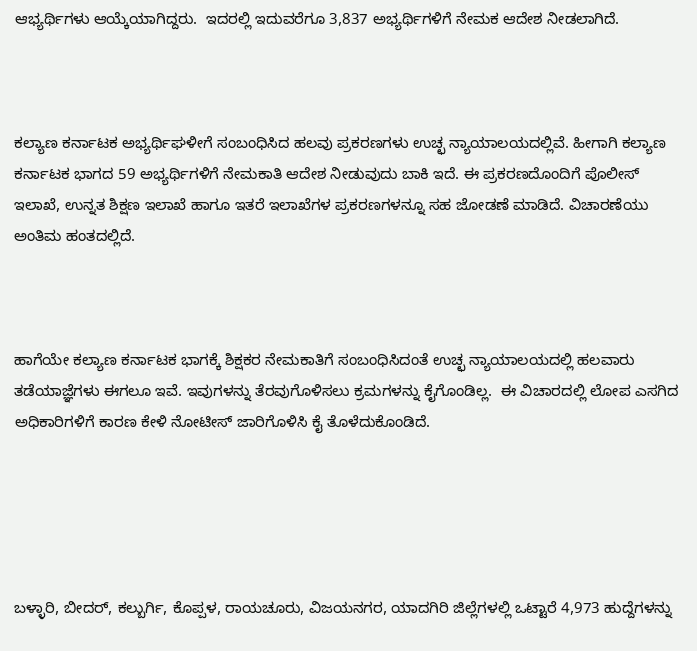ಆಭ್ಯರ್ಥಿಗಳು ಆಯ್ಕೆಯಾಗಿದ್ದರು.  ಇದರಲ್ಲಿ ಇದುವರೆಗೂ 3,837 ಅಭ್ಯರ್ಥಿಗಳಿಗೆ ನೇಮಕ ಆದೇಶ ನೀಡಲಾಗಿದೆ.



ಕಲ್ಯಾಣ ಕರ್ನಾಟಕ ಅಭ್ಯರ್ಥಿಘಳೀಗೆ ಸಂಬಂಧಿಸಿದ ಹಲವು ಪ್ರಕರಣಗಳು ಉಚ್ಛ ನ್ಯಾಯಾಲಯದಲ್ಲಿವೆ. ಹೀಗಾಗಿ ಕಲ್ಯಾಣ ಕರ್ನಾಟಕ ಭಾಗದ 59 ಅಭ್ಯರ್ಥಿಗಳಿಗೆ ನೇಮಕಾತಿ ಆದೇಶ ನೀಡುವುದು ಬಾಕಿ ಇದೆ. ಈ ಪ್ರಕರಣದೊಂದಿಗೆ ಪೊಲೀಸ್‌ ಇಲಾಖೆ, ಉನ್ನತ ಶಿಕ್ಷಣ ಇಲಾಖೆ ಹಾಗೂ ಇತರೆ ಇಲಾಖೆಗಳ ಪ್ರಕರಣಗಳನ್ನೂ ಸಹ ಜೋಡಣೆ ಮಾಡಿದೆ. ವಿಚಾರಣೆಯು ಅಂತಿಮ ಹಂತದಲ್ಲಿದೆ.



ಹಾಗೆಯೇ ಕಲ್ಯಾಣ ಕರ್ನಾಟಕ ಭಾಗಕ್ಕೆ ಶಿಕ್ಷಕರ ನೇಮಕಾತಿಗೆ ಸಂಬಂಧಿಸಿದಂತೆ ಉಚ್ಛ ನ್ಯಾಯಾಲಯದಲ್ಲಿ ಹಲವಾರು ತಡೆಯಾಜ್ಞೆಗಳು ಈಗಲೂ ಇವೆ. ಇವುಗಳನ್ನು ತೆರವುಗೊಳಿಸಲು ಕ್ರಮಗಳನ್ನು ಕೈಗೊಂಡಿಲ್ಲ.  ಈ ವಿಚಾರದಲ್ಲಿ ಲೋಪ ಎಸಗಿದ ಅಧಿಕಾರಿಗಳಿಗೆ ಕಾರಣ ಕೇಳಿ ನೋಟೀಸ್‌ ಜಾರಿಗೊಳಿಸಿ ಕೈ ತೊಳೆದುಕೊಂಡಿದೆ.





ಬಳ್ಳಾರಿ, ಬೀದರ್, ಕಲ್ಬುರ್ಗಿ, ಕೊಪ್ಪಳ, ರಾಯಚೂರು, ವಿಜಯನಗರ, ಯಾದಗಿರಿ ಜಿಲ್ಲೆಗಳಲ್ಲಿ ಒಟ್ಟಾರೆ 4,973 ಹುದ್ದೆಗಳನ್ನು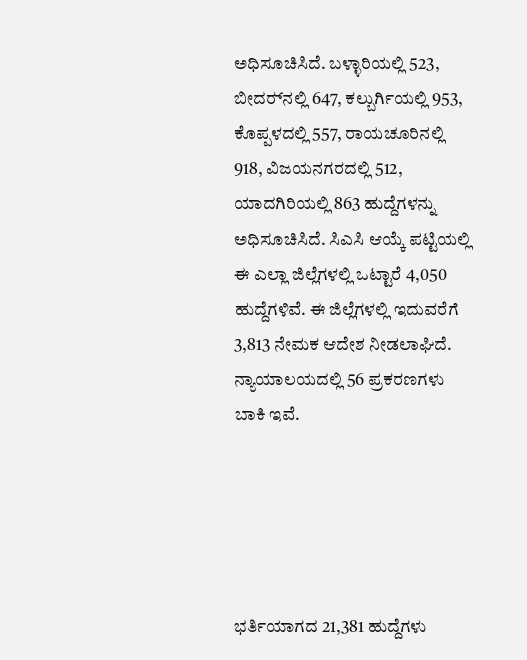ಅಧಿಸೂಚಿಸಿದೆ. ಬಳ್ಳಾರಿಯಲ್ಲಿ 523, ಬೀದರ್‍‌ನಲ್ಲಿ 647, ಕಲ್ಬುರ್ಗಿಯಲ್ಲಿ 953, ಕೊಪ್ಪಳದಲ್ಲಿ 557, ರಾಯಚೂರಿನಲ್ಲಿ 918, ವಿಜಯನಗರದಲ್ಲಿ 512, ಯಾದಗಿರಿಯಲ್ಲಿ 863 ಹುದ್ದೆಗಳನ್ನು ಅಧಿಸೂಚಿಸಿದೆ. ಸಿಎಸಿ ಆಯ್ಕೆ ಪಟ್ಟಿಯಲ್ಲಿ ಈ ಎಲ್ಲಾ ಜಿಲ್ಲೆಗಳಲ್ಲಿ ಒಟ್ಟಾರೆ 4,050 ಹುದ್ದೆಗಳಿವೆ. ಈ ಜಿಲ್ಲೆಗಳಲ್ಲಿ ಇದುವರೆಗೆ 3,813 ನೇಮಕ ಆದೇಶ ನೀಡಲಾಘಿದೆ. ನ್ಯಾಯಾಲಯದಲ್ಲಿ 56 ಪ್ರಕರಣಗಳು ಬಾಕಿ ಇವೆ.





ಭರ್ತಿಯಾಗದ 21,381 ಹುದ್ದೆಗಳು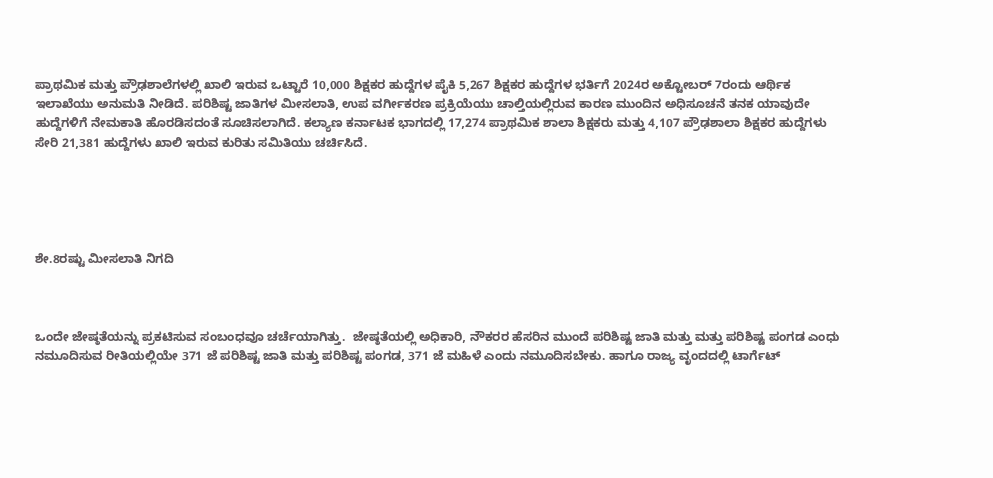ಪ್ರಾಥಮಿಕ ಮತ್ತು ಪ್ರೌಢಶಾಲೆಗಳಲ್ಲಿ ಖಾಲಿ ಇರುವ ಒಟ್ಟಾರೆ 10,000 ಶಿಕ್ಷಕರ ಹುದ್ದೆಗಳ ಪೈಕಿ 5,267 ಶಿಕ್ಷಕರ ಹುದ್ದೆಗಳ ಭರ್ತಿಗೆ 2024ರ ಅಕ್ಟೋಬರ್‍‌ 7ರಂದು ಆರ್ಥಿಕ ಇಲಾಖೆಯು ಅನುಮತಿ ನೀಡಿದೆ. ಪರಿಶಿಷ್ಟ ಜಾತಿಗಳ ಮೀಸಲಾತಿ, ಉಪ ವರ್ಗೀಕರಣ ಪ್ರಕ್ರಿಯೆಯು ಚಾಲ್ತಿಯಲ್ಲಿರುವ ಕಾರಣ ಮುಂದಿನ ಅಧಿಸೂಚನೆ ತನಕ ಯಾವುದೇ ಹುದ್ದೆಗಳಿಗೆ ನೇಮಕಾತಿ ಹೊರಡಿಸದಂತೆ ಸೂಚಿಸಲಾಗಿದೆ. ಕಲ್ಯಾಣ ಕರ್ನಾಟಕ ಭಾಗದಲ್ಲಿ 17,274 ಪ್ರಾಥಮಿಕ ಶಾಲಾ ಶಿಕ್ಷಕರು ಮತ್ತು 4,107 ಪ್ರೌಢಶಾಲಾ ಶಿಕ್ಷಕರ ಹುದ್ದೆಗಳು ಸೇರಿ 21,381 ಹುದ್ದೆಗಳು ಖಾಲಿ ಇರುವ ಕುರಿತು ಸಮಿತಿಯು ಚರ್ಚಿಸಿದೆ.





ಶೇ.8ರಷ್ಟು ಮೀಸಲಾತಿ ನಿಗದಿ



ಒಂದೇ ಜೇಷ್ಠತೆಯನ್ನು ಪ್ರಕಟಿಸುವ ಸಂಬಂಧವೂ ಚರ್ಚೆಯಾಗಿತ್ತು.  ಜೇಷ್ಠತೆಯಲ್ಲಿ ಅಧಿಕಾರಿ, ನೌಕರರ ಹೆಸರಿನ ಮುಂದೆ ಪರಿಶಿಷ್ಟ ಜಾತಿ ಮತ್ತು ಮತ್ತು ಪರಿಶಿಷ್ಟ ಪಂಗಡ ಎಂಧು ನಮೂದಿಸುವ ರೀತಿಯಲ್ಲಿಯೇ 371 ಜೆ ಪರಿಶಿಷ್ಟ ಜಾತಿ ಮತ್ತು ಪರಿಶಿಷ್ಟ ಪಂಗಡ, 371 ಜೆ ಮಹಿಳೆ ಎಂದು ನಮೂದಿಸಬೇಕು. ಹಾಗೂ ರಾಜ್ಯ ವೃಂದದಲ್ಲಿ ಟಾರ್ಗೆಟ್‌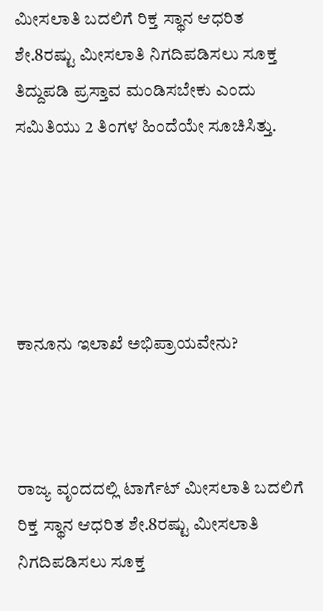ಮೀಸಲಾತಿ ಬದಲಿಗೆ ರಿಕ್ತ ಸ್ಥಾನ ಆಧರಿತ ಶೇ.8ರಷ್ಟು ಮೀಸಲಾತಿ ನಿಗದಿಪಡಿಸಲು ಸೂಕ್ತ ತಿದ್ದುಪಡಿ ಪ್ರಸ್ತಾವ ಮಂಡಿಸಬೇಕು ಎಂದು ಸಮಿತಿಯು 2 ತಿಂಗಳ ಹಿಂದೆಯೇ ಸೂಚಿಸಿತ್ತು.





ಕಾನೂನು ಇಲಾಖೆ ಅಭಿಪ್ರಾಯವೇನು?



ರಾಜ್ಯ ವೃಂದದಲ್ಲಿ ಟಾರ್ಗೆಟ್‌ ಮೀಸಲಾತಿ ಬದಲಿಗೆ ರಿಕ್ತ ಸ್ಥಾನ ಆಧರಿತ ಶೇ.8ರಷ್ಟು ಮೀಸಲಾತಿ ನಿಗದಿಪಡಿಸಲು ಸೂಕ್ತ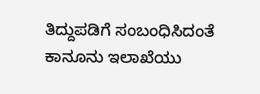ತಿದ್ದುಪಡಿಗೆ ಸಂಬಂಧಿಸಿದಂತೆ ಕಾನೂನು ಇಲಾಖೆಯು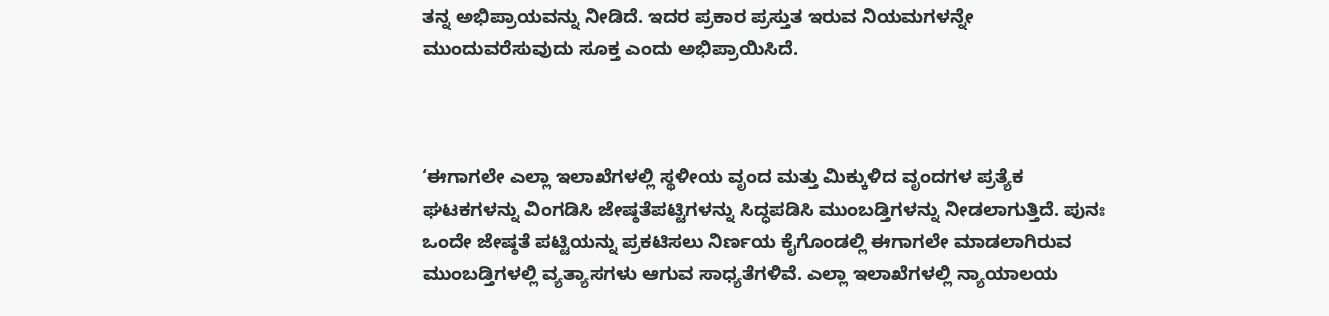ತನ್ನ ಅಭಿಪ್ರಾಯವನ್ನು ನೀಡಿದೆ. ಇದರ ಪ್ರಕಾರ ಪ್ರಸ್ತುತ ಇರುವ ನಿಯಮಗಳನ್ನೇ ಮುಂದುವರೆಸುವುದು ಸೂಕ್ತ ಎಂದು ಅಭಿಪ್ರಾಯಿಸಿದೆ.



‘ಈಗಾಗಲೇ ಎಲ್ಲಾ ಇಲಾಖೆಗಳಲ್ಲಿ ಸ್ಥಳೀಯ ವೃಂದ ಮತ್ತು ಮಿಕ್ಕುಳಿದ ವೃಂದಗಳ ಪ್ರತ್ಯೆಕ ಘಟಕಗಳನ್ನು ವಿಂಗಡಿಸಿ ಜೇಷ್ಠತೆಪಟ್ಟಿಗಳನ್ನು ಸಿದ್ಧಪಡಿಸಿ ಮುಂಬಡ್ತಿಗಳನ್ನು ನೀಡಲಾಗುತ್ತಿದೆ. ಪುನಃ ಒಂದೇ ಜೇಷ್ಠತೆ ಪಟ್ಟಿಯನ್ನು ಪ್ರಕಟಿಸಲು ನಿರ್ಣಯ ಕೈಗೊಂಡಲ್ಲಿ ಈಗಾಗಲೇ ಮಾಡಲಾಗಿರುವ ಮುಂಬಡ್ತಿಗಳಲ್ಲಿ ವ್ಯತ್ಯಾಸಗಳು ಆಗುವ ಸಾಧ್ಯತೆಗಳಿವೆ. ಎಲ್ಲಾ ಇಲಾಖೆಗಳಲ್ಲಿ ನ್ಯಾಯಾಲಯ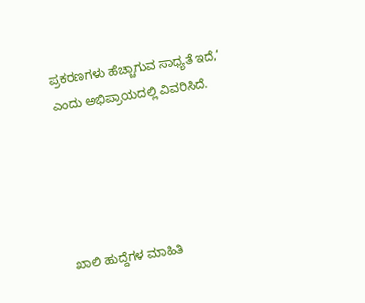ಪ್ರಕರಣಗಳು ಹೆಚ್ಚಾಗುವ ಸಾಧ್ಯತೆ ಇದೆ,’ ಎಂದು ಅಭಿಪ್ರಾಯದಲ್ಲಿ ವಿವರಿಸಿದೆ.





ಖಾಲಿ ಹುದ್ದೆಗಳ ಮಾಹಿತಿ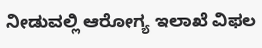ನೀಡುವಲ್ಲಿ ಆರೋಗ್ಯ ಇಲಾಖೆ ವಿಫಲ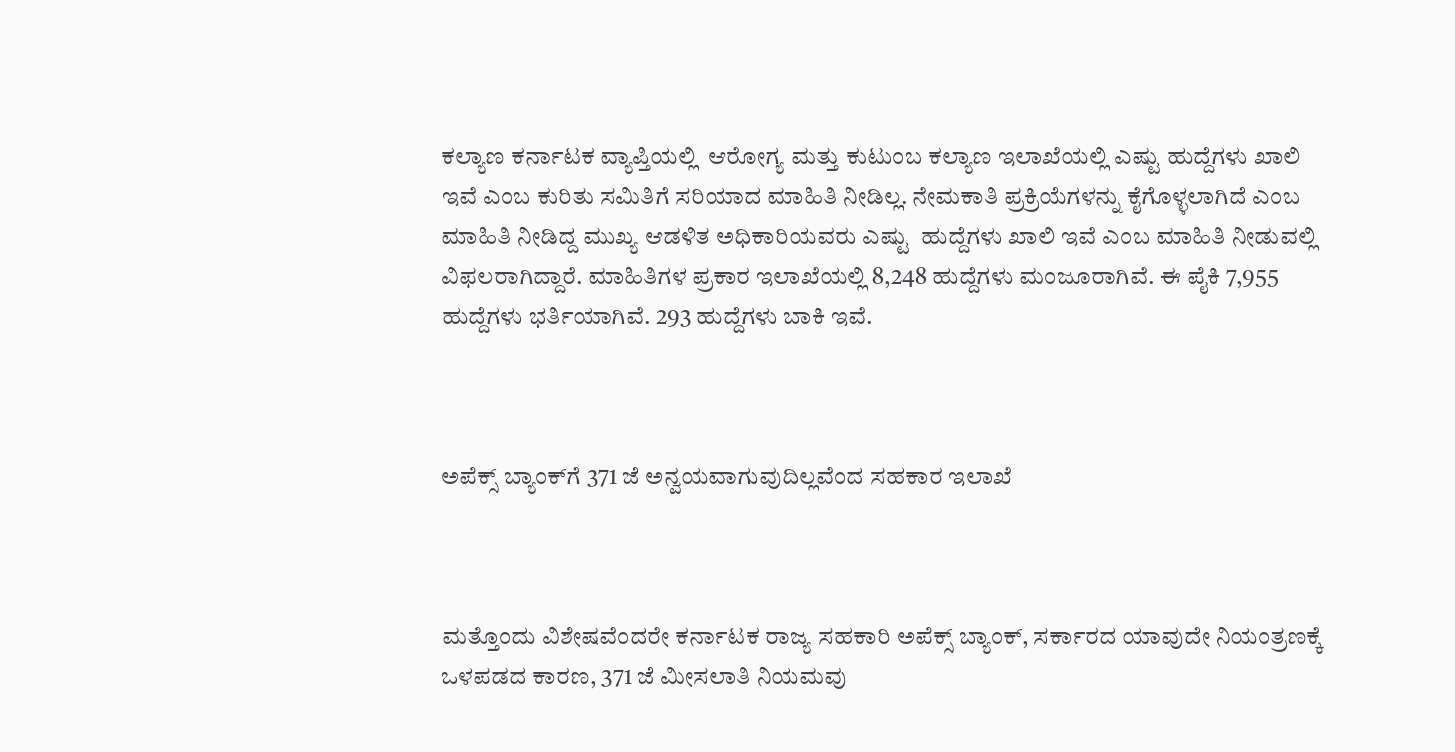ಕಲ್ಯಾಣ ಕರ್ನಾಟಕ ವ್ಯಾಪ್ತಿಯಲ್ಲಿ  ಆರೋಗ್ಯ ಮತ್ತು ಕುಟುಂಬ ಕಲ್ಯಾಣ ಇಲಾಖೆಯಲ್ಲಿ ಎಷ್ಟು ಹುದ್ದೆಗಳು ಖಾಲಿ ಇವೆ ಎಂಬ ಕುರಿತು ಸಮಿತಿಗೆ ಸರಿಯಾದ ಮಾಹಿತಿ ನೀಡಿಲ್ಲ. ನೇಮಕಾತಿ ಪ್ರಕ್ರಿಯೆಗಳನ್ನು ಕೈಗೊಳ್ಳಲಾಗಿದೆ ಎಂಬ ಮಾಹಿತಿ ನೀಡಿದ್ದ ಮುಖ್ಯ ಆಡಳಿತ ಅಧಿಕಾರಿಯವರು ಎಷ್ಟು  ಹುದ್ದೆಗಳು ಖಾಲಿ ಇವೆ ಎಂಬ ಮಾಹಿತಿ ನೀಡುವಲ್ಲಿ ವಿಫಲರಾಗಿದ್ದಾರೆ. ಮಾಹಿತಿಗಳ ಪ್ರಕಾರ ಇಲಾಖೆಯಲ್ಲಿ 8,248 ಹುದ್ದೆಗಳು ಮಂಜೂರಾಗಿವೆ. ಈ ಪೈಕಿ 7,955 ಹುದ್ದೆಗಳು ಭರ್ತಿಯಾಗಿವೆ. 293 ಹುದ್ದೆಗಳು ಬಾಕಿ ಇವೆ.



ಅಪೆಕ್ಸ್‌ ಬ್ಯಾಂಕ್‌ಗೆ 371 ಜೆ ಅನ್ವಯವಾಗುವುದಿಲ್ಲವೆಂದ ಸಹಕಾರ ಇಲಾಖೆ



ಮತ್ತೊಂದು ವಿಶೇಷವೆಂದರೇ ಕರ್ನಾಟಕ ರಾಜ್ಯ ಸಹಕಾರಿ ಅಪೆಕ್ಸ್‌ ಬ್ಯಾಂಕ್‌, ಸರ್ಕಾರದ ಯಾವುದೇ ನಿಯಂತ್ರಣಕ್ಕೆ ಒಳಪಡದ ಕಾರಣ, 371 ಜೆ ಮೀಸಲಾತಿ ನಿಯಮವು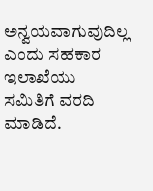ಅನ್ವಯವಾಗುವುದಿಲ್ಲ ಎಂದು ಸಹಕಾರ ಇಲಾಖೆಯು ಸಮಿತಿಗೆ ವರದಿ ಮಾಡಿದೆ.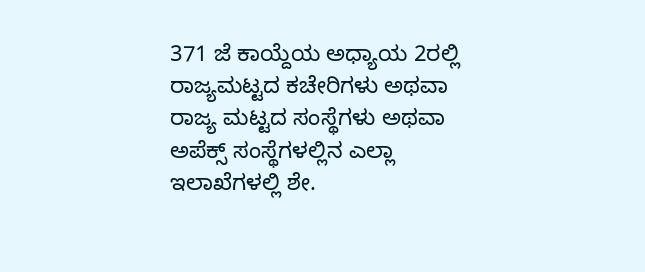371 ಜೆ ಕಾಯ್ದೆಯ ಅಧ್ಯಾಯ 2ರಲ್ಲಿ ರಾಜ್ಯಮಟ್ಟದ ಕಚೇರಿಗಳು ಅಥವಾ ರಾಜ್ಯ ಮಟ್ಟದ ಸಂಸ್ಥೆಗಳು ಅಥವಾ ಅಪೆಕ್ಸ್‌ ಸಂಸ್ಥೆಗಳಲ್ಲಿನ ಎಲ್ಲಾ ಇಲಾಖೆಗಳಲ್ಲಿ ಶೇ.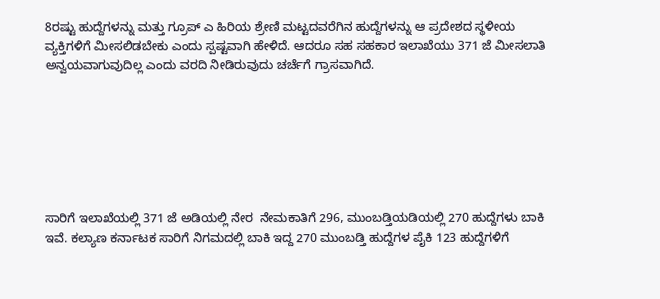8ರಷ್ಟು ಹುದ್ದೆಗಳನ್ನು ಮತ್ತು ಗ್ರೂಪ್‌ ಎ ಹಿರಿಯ ಶ್ರೇಣಿ ಮಟ್ಟದವರೆಗಿನ ಹುದ್ದೆಗಳನ್ನು ಆ ಪ್ರದೇಶದ ಸ್ಥಳೀಯ ವ್ಯಕ್ತಿಗಳಿಗೆ ಮೀಸಲಿಡಬೇಕು ಎಂದು ಸ್ಪಷ್ಟವಾಗಿ ಹೇಳಿದೆ. ಆದರೂ ಸಹ ಸಹಕಾರ ಇಲಾಖೆಯು 371 ಜೆ ಮೀಸಲಾತಿ ಅನ್ವಯವಾಗುವುದಿಲ್ಲ ಎಂದು ವರದಿ ನೀಡಿರುವುದು ಚರ್ಚೆಗೆ ಗ್ರಾಸವಾಗಿದೆ.







ಸಾರಿಗೆ ಇಲಾಖೆಯಲ್ಲಿ 371 ಜೆ ಅಡಿಯಲ್ಲಿ ನೇರ  ನೇಮಕಾತಿಗೆ 296, ಮುಂಬಡ್ತಿಯಡಿಯಲ್ಲಿ 270 ಹುದ್ದೆಗಳು ಬಾಕಿ ಇವೆ. ಕಲ್ಯಾಣ ಕರ್ನಾಟಕ ಸಾರಿಗೆ ನಿಗಮದಲ್ಲಿ ಬಾಕಿ ಇದ್ದ 270 ಮುಂಬಡ್ತಿ ಹುದ್ದೆಗಳ ಪೈಕಿ 123 ಹುದ್ದೆಗಳಿಗೆ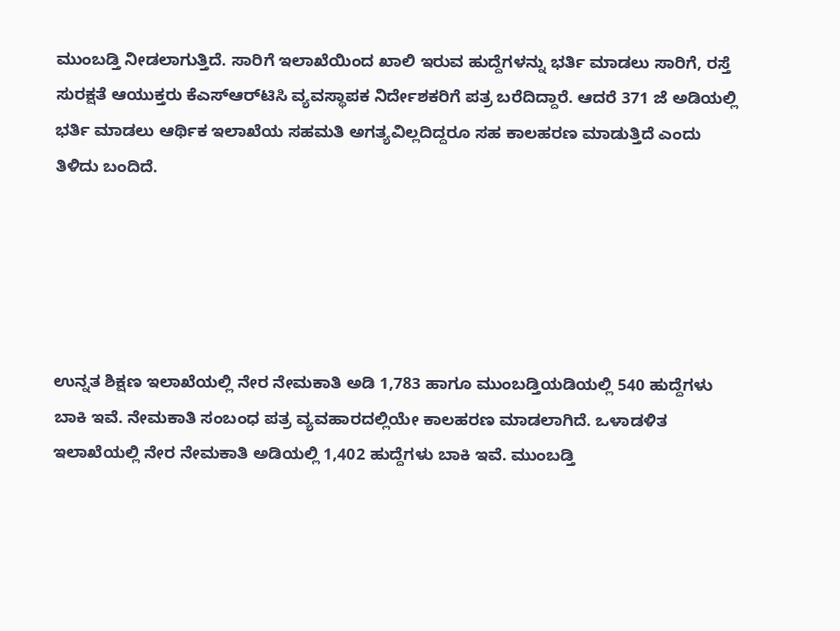ಮುಂಬಡ್ತಿ ನೀಡಲಾಗುತ್ತಿದೆ. ಸಾರಿಗೆ ಇಲಾಖೆಯಿಂದ ಖಾಲಿ ಇರುವ ಹುದ್ದೆಗಳನ್ನು ಭರ್ತಿ ಮಾಡಲು ಸಾರಿಗೆ, ರಸ್ತೆ ಸುರಕ್ಷತೆ ಆಯುಕ್ತರು ಕೆಎಸ್‌ಆರ್‍‌ಟಿಸಿ ವ್ಯವಸ್ಥಾಪಕ ನಿರ್ದೇಶಕರಿಗೆ ಪತ್ರ ಬರೆದಿದ್ದಾರೆ. ಆದರೆ 371 ಜೆ ಅಡಿಯಲ್ಲಿ ಭರ್ತಿ ಮಾಡಲು ಆರ್ಥಿಕ ಇಲಾಖೆಯ ಸಹಮತಿ ಅಗತ್ಯವಿಲ್ಲದಿದ್ದರೂ ಸಹ ಕಾಲಹರಣ ಮಾಡುತ್ತಿದೆ ಎಂದು ತಿಳಿದು ಬಂದಿದೆ.





ಉನ್ನತ ಶಿಕ್ಷಣ ಇಲಾಖೆಯಲ್ಲಿ ನೇರ ನೇಮಕಾತಿ ಅಡಿ 1,783 ಹಾಗೂ ಮುಂಬಡ್ತಿಯಡಿಯಲ್ಲಿ 540 ಹುದ್ದೆಗಳು ಬಾಕಿ ಇವೆ. ನೇಮಕಾತಿ ಸಂಬಂಧ ಪತ್ರ ವ್ಯವಹಾರದಲ್ಲಿಯೇ ಕಾಲಹರಣ ಮಾಡಲಾಗಿದೆ. ಒಳಾಡಳಿತ ಇಲಾಖೆಯಲ್ಲಿ ನೇರ ನೇಮಕಾತಿ ಅಡಿಯಲ್ಲಿ 1,402 ಹುದ್ದೆಗಳು ಬಾಕಿ ಇವೆ. ಮುಂಬಡ್ತಿ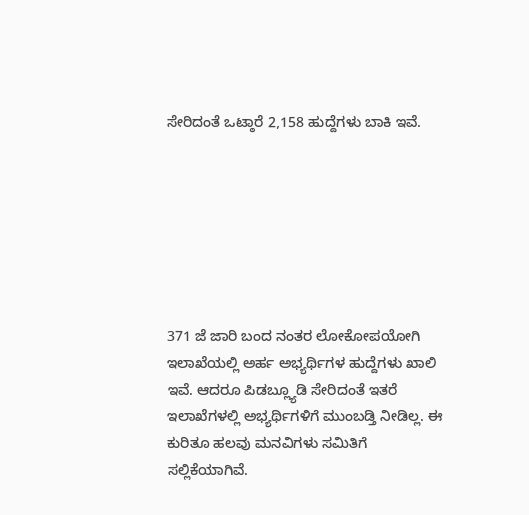ಸೇರಿದಂತೆ ಒಟ್ಠಾರೆ 2,158 ಹುದ್ದೆಗಳು ಬಾಕಿ ಇವೆ.







371 ಜೆ ಜಾರಿ ಬಂದ ನಂತರ ಲೋಕೋಪಯೋಗಿ ಇಲಾಖೆಯಲ್ಲಿ ಅರ್ಹ ಅಭ್ಯರ್ಥಿಗಳ ಹುದ್ದೆಗಳು ಖಾಲಿ ಇವೆ. ಆದರೂ ಪಿಡಬ್ಲ್ಯೂಡಿ ಸೇರಿದಂತೆ ಇತರೆ ಇಲಾಖೆಗಳಲ್ಲಿ ಅಭ್ಯರ್ಥಿಗಳಿಗೆ ಮುಂಬಡ್ತಿ ನೀಡಿಲ್ಲ. ಈ ಕುರಿತೂ ಹಲವು ಮನವಿಗಳು ಸಮಿತಿಗೆ ಸಲ್ಲಿಕೆಯಾಗಿವೆ.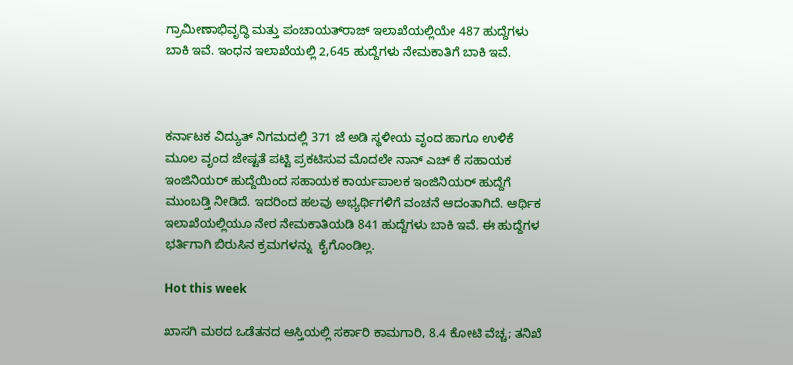ಗ್ರಾಮೀಣಾಭಿವೃದ್ಧಿ ಮತ್ತು ಪಂಚಾಯತ್‌ರಾಜ್‌ ಇಲಾಖೆಯಲ್ಲಿಯೇ 487 ಹುದ್ದೆಗಳು ಬಾಕಿ ಇವೆ. ಇಂಧನ ಇಲಾಖೆಯಲ್ಲಿ 2,645 ಹುದ್ದೆಗಳು ನೇಮಕಾತಿಗೆ ಬಾಕಿ ಇವೆ.



ಕರ್ನಾಟಕ ವಿದ್ಯುತ್‌ ನಿಗಮದಲ್ಲಿ 371 ಜೆ ಅಡಿ ಸ್ಥಳೀಯ ವೃಂದ ಹಾಗೂ ಉಳಿಕೆ ಮೂಲ ವೃಂದ ಜೇಷ್ಟತೆ ಪಟ್ಟಿ ಪ್ರಕಟಿಸುವ ಮೊದಲೇ ನಾನ್‌ ಎಚ್‌ ಕೆ ಸಹಾಯಕ ಇಂಜಿನಿಯರ್ ಹುದ್ದೆಯಿಂದ ಸಹಾಯಕ ಕಾರ್ಯಪಾಲಕ ಇಂಜಿನಿಯರ್ ಹುದ್ದೆಗೆ ಮುಂಬಡ್ತಿ ನೀಡಿದೆ. ಇದರಿಂದ ಹಲವು ಅಭ್ಯರ್ಥಿಗಳಿಗೆ ವಂಚನೆ ಆದಂತಾಗಿದೆ. ಆರ್ಥಿಕ ಇಲಾಖೆಯಲ್ಲಿಯೂ ನೇರ ನೇಮಕಾತಿಯಡಿ 841 ಹುದ್ದೆಗಳು ಬಾಕಿ ಇವೆ. ಈ ಹುದ್ದೆಗಳ ಭರ್ತಿಗಾಗಿ ಬಿರುಸಿನ ಕ್ರಮಗಳನ್ನು  ಕೈಗೊಂಡಿಲ್ಲ.

Hot this week

ಖಾಸಗಿ ಮಠದ ಒಡೆತನದ ಆಸ್ತಿಯಲ್ಲಿ ಸರ್ಕಾರಿ ಕಾಮಗಾರಿ, 8.4 ಕೋಟಿ ವೆಚ್ಚ; ತನಿಖೆ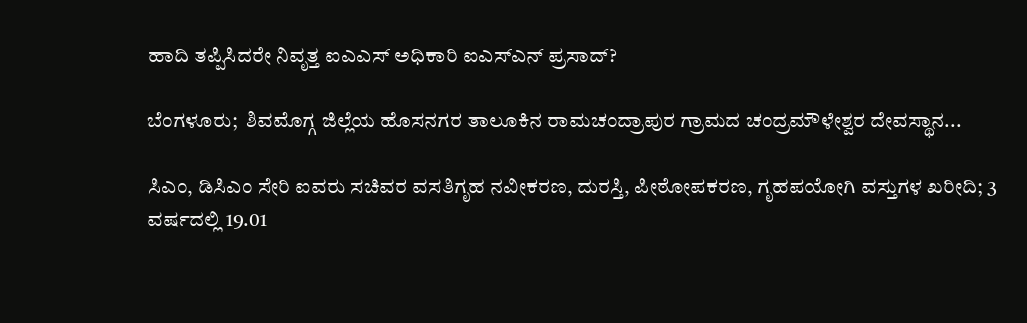ಹಾದಿ ತಪ್ಪಿಸಿದರೇ ನಿವೃತ್ತ ಐಎಎಸ್ ಅಧಿಕಾರಿ ಐಎಸ್‌ಎನ್ ಪ್ರಸಾದ್‌?

ಬೆಂಗಳೂರು;  ಶಿವಮೊಗ್ಗ ಜಿಲ್ಲೆಯ ಹೊಸನಗರ ತಾಲೂಕಿನ ರಾಮಚಂದ್ರಾಪುರ ಗ್ರಾಮದ ಚಂದ್ರಮೌಳೇಶ್ವರ ದೇವಸ್ಥಾನ...

ಸಿಎಂ, ಡಿಸಿಎಂ ಸೇರಿ ಐವರು ಸಚಿವರ ವಸತಿಗೃಹ ನವೀಕರಣ, ದುರಸ್ತಿ, ಪೀಠೋಪಕರಣ, ಗೃಹಪಯೋಗಿ ವಸ್ತುಗಳ ಖರೀದಿ; 3 ವರ್ಷದಲ್ಲಿ 19.01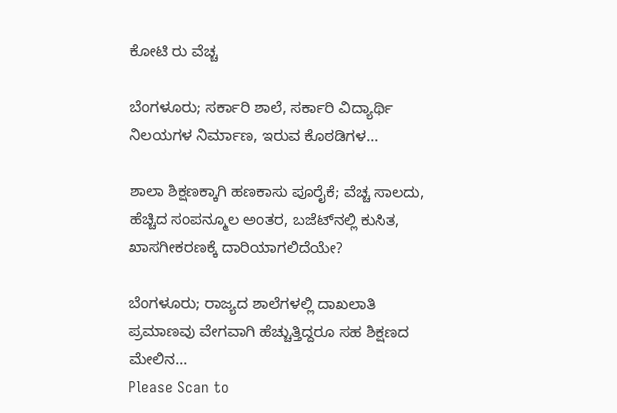ಕೋಟಿ ರು ವೆಚ್ಚ

ಬೆಂಗಳೂರು; ಸರ್ಕಾರಿ ಶಾಲೆ, ಸರ್ಕಾರಿ ವಿದ್ಯಾರ್ಥಿ ನಿಲಯಗಳ ನಿರ್ಮಾಣ, ಇರುವ ಕೊಠಡಿಗಳ...

ಶಾಲಾ ಶಿಕ್ಷಣಕ್ಕಾಗಿ ಹಣಕಾಸು ಪೂರೈಕೆ; ವೆಚ್ಚ ಸಾಲದು, ಹೆಚ್ಚಿದ ಸಂಪನ್ಮೂಲ ಅಂತರ, ಬಜೆಟ್‌ನಲ್ಲಿ ಕುಸಿತ, ಖಾಸಗೀಕರಣಕ್ಕೆ ದಾರಿಯಾಗಲಿದೆಯೇ?

ಬೆಂಗಳೂರು; ರಾಜ್ಯದ ಶಾಲೆಗಳಲ್ಲಿ ದಾಖಲಾತಿ ಪ್ರಮಾಣವು ವೇಗವಾಗಿ ಹೆಚ್ಚುತ್ತಿದ್ದರೂ ಸಹ ಶಿಕ್ಷಣದ ಮೇಲಿನ...
Please Scan to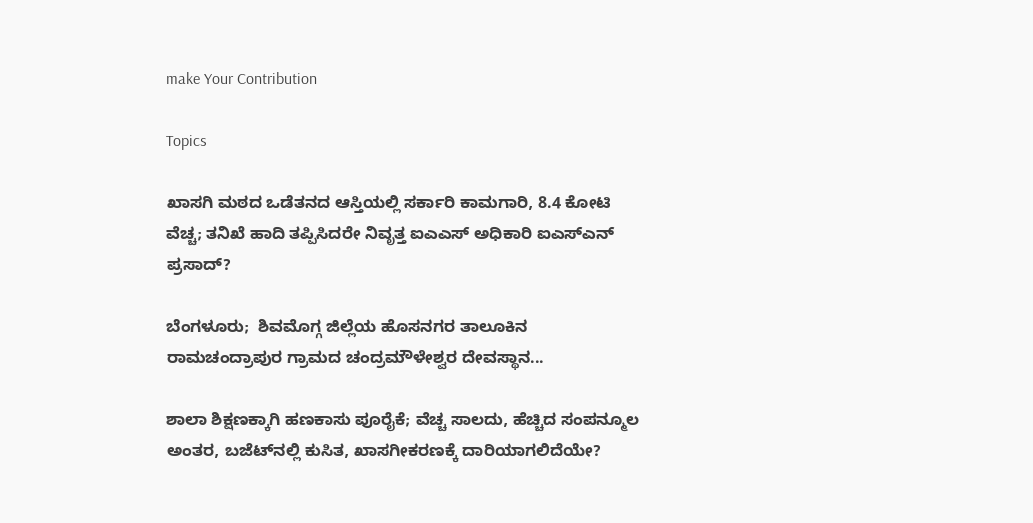make Your Contribution

Topics

ಖಾಸಗಿ ಮಠದ ಒಡೆತನದ ಆಸ್ತಿಯಲ್ಲಿ ಸರ್ಕಾರಿ ಕಾಮಗಾರಿ, 8.4 ಕೋಟಿ ವೆಚ್ಚ; ತನಿಖೆ ಹಾದಿ ತಪ್ಪಿಸಿದರೇ ನಿವೃತ್ತ ಐಎಎಸ್ ಅಧಿಕಾರಿ ಐಎಸ್‌ಎನ್ ಪ್ರಸಾದ್‌?

ಬೆಂಗಳೂರು;  ಶಿವಮೊಗ್ಗ ಜಿಲ್ಲೆಯ ಹೊಸನಗರ ತಾಲೂಕಿನ ರಾಮಚಂದ್ರಾಪುರ ಗ್ರಾಮದ ಚಂದ್ರಮೌಳೇಶ್ವರ ದೇವಸ್ಥಾನ...

ಶಾಲಾ ಶಿಕ್ಷಣಕ್ಕಾಗಿ ಹಣಕಾಸು ಪೂರೈಕೆ; ವೆಚ್ಚ ಸಾಲದು, ಹೆಚ್ಚಿದ ಸಂಪನ್ಮೂಲ ಅಂತರ, ಬಜೆಟ್‌ನಲ್ಲಿ ಕುಸಿತ, ಖಾಸಗೀಕರಣಕ್ಕೆ ದಾರಿಯಾಗಲಿದೆಯೇ?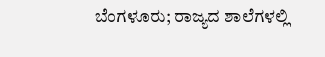ಬೆಂಗಳೂರು; ರಾಜ್ಯದ ಶಾಲೆಗಳಲ್ಲಿ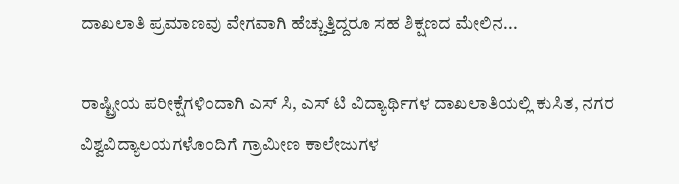ದಾಖಲಾತಿ ಪ್ರಮಾಣವು ವೇಗವಾಗಿ ಹೆಚ್ಚುತ್ತಿದ್ದರೂ ಸಹ ಶಿಕ್ಷಣದ ಮೇಲಿನ...

ರಾಷ್ಟ್ರೀಯ ಪರೀಕ್ಷೆಗಳಿಂದಾಗಿ ಎಸ್‌ ಸಿ, ಎಸ್‌ ಟಿ ವಿದ್ಯಾರ್ಥಿಗಳ ದಾಖಲಾತಿಯಲ್ಲಿ ಕುಸಿತ, ನಗರ ವಿಶ್ವವಿದ್ಯಾಲಯಗಳೊಂದಿಗೆ ಗ್ರಾಮೀಣ ಕಾಲೇಜುಗಳ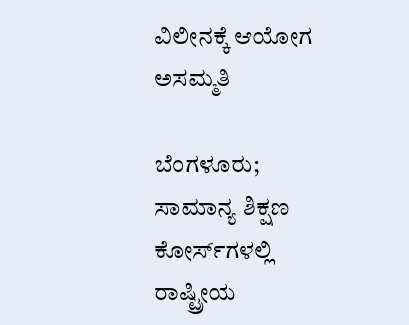ವಿಲೀನಕ್ಕೆ ಆಯೋಗ ಅಸಮ್ಮತಿ

ಬೆಂಗಳೂರು;  ಸಾಮಾನ್ಯ ಶಿಕ್ಷಣ ಕೋರ್ಸ್‌ಗಳಲ್ಲಿ ರಾಷ್ಟ್ರೀಯ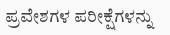ಪ್ರವೇಶಗಳ ಪರೀಕ್ಷೆಗಳನ್ನು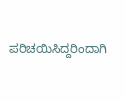ಪರಿಚಯಿಸಿದ್ದರಿಂದಾಗಿ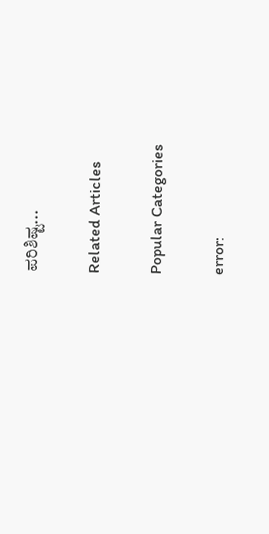ಪರಿಶಿಷ್ಟ...

Related Articles

Popular Categories

error: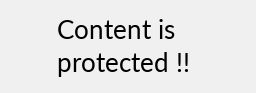Content is protected !!